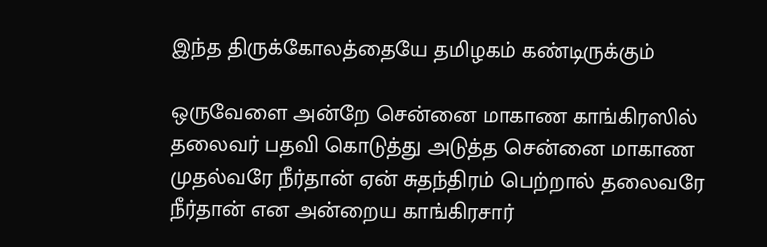இந்த திருக்கோலத்தையே தமிழகம் கண்டிருக்கும்

ஒருவேளை அன்றே சென்னை மாகாண காங்கிரஸில் தலைவர் பதவி கொடுத்து அடுத்த சென்னை மாகாண முதல்வரே நீர்தான் ஏன் சுதந்திரம் பெற்றால் தலைவரே நீர்தான் என அன்றைய காங்கிரசார்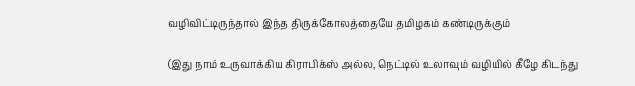வழிவிட்டிருந்தால் இந்த திருக்கோலத்தையே தமிழகம் கண்டிருக்கும்

(இது நாம் உருவாக்கிய கிராபிக்ஸ் அல்ல, நெட்டில் உலாவும் வழியில் கீழே கிடந்து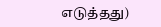எடுத்தது)